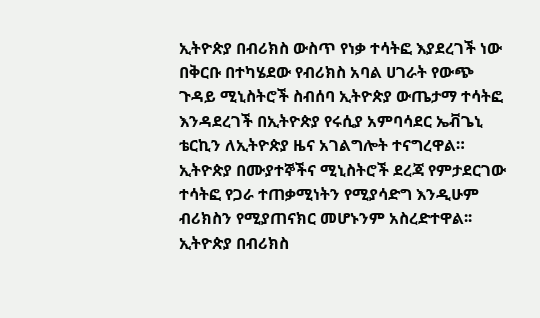ኢትዮጵያ በብሪክስ ውስጥ የነቃ ተሳትፎ እያደረገች ነው
በቅርቡ በተካሄደው የብሪክስ አባል ሀገራት የውጭ ጉዳይ ሚኒስትሮች ስብሰባ ኢትዮጵያ ውጤታማ ተሳትፎ እንዳደረገች በኢትዮጵያ የሩሲያ አምባሳደር ኤቭጌኒ ቴርኪን ለኢትዮጵያ ዜና አገልግሎት ተናግረዋል።
ኢትዮጵያ በሙያተኞችና ሚኒስትሮች ደረጃ የምታደርገው ተሳትፎ የጋራ ተጠቃሚነትን የሚያሳድግ እንዲሁም ብሪክስን የሚያጠናክር መሆኑንም አስረድተዋል፡፡
ኢትዮጵያ በብሪክስ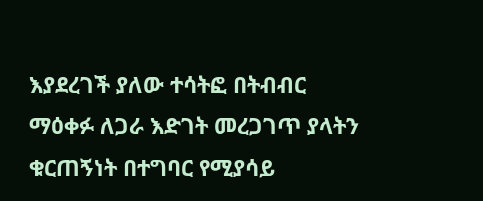እያደረገች ያለው ተሳትፎ በትብብር ማዕቀፉ ለጋራ እድገት መረጋገጥ ያላትን ቁርጠኝነት በተግባር የሚያሳይ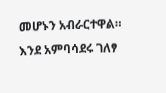መሆኑን አብራርተዋል።
እንደ አምባሳደሩ ገለፃ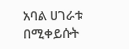አባል ሀገራቱ በሚቀይሱት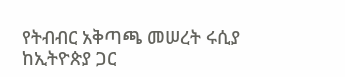የትብብር አቅጣጫ መሠረት ሩሲያ ከኢትዮጵያ ጋር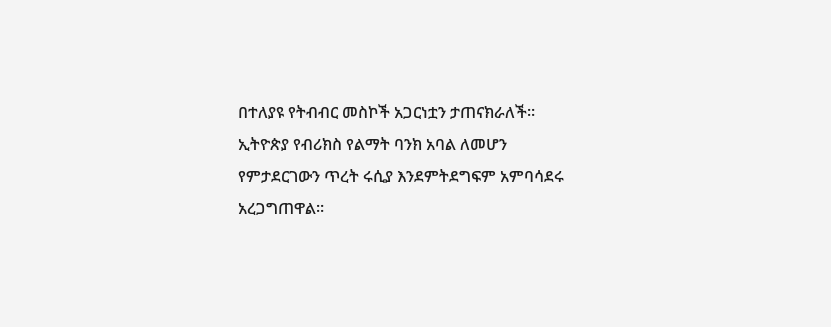በተለያዩ የትብብር መስኮች አጋርነቷን ታጠናክራለች።
ኢትዮጵያ የብሪክስ የልማት ባንክ አባል ለመሆን የምታደርገውን ጥረት ሩሲያ እንደምትደግፍም አምባሳደሩ አረጋግጠዋል።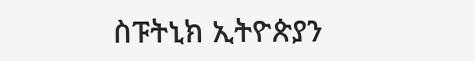ስፑትኒክ ኢትዮጵያን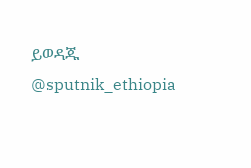ይወዳጁ @sputnik_ethiopia